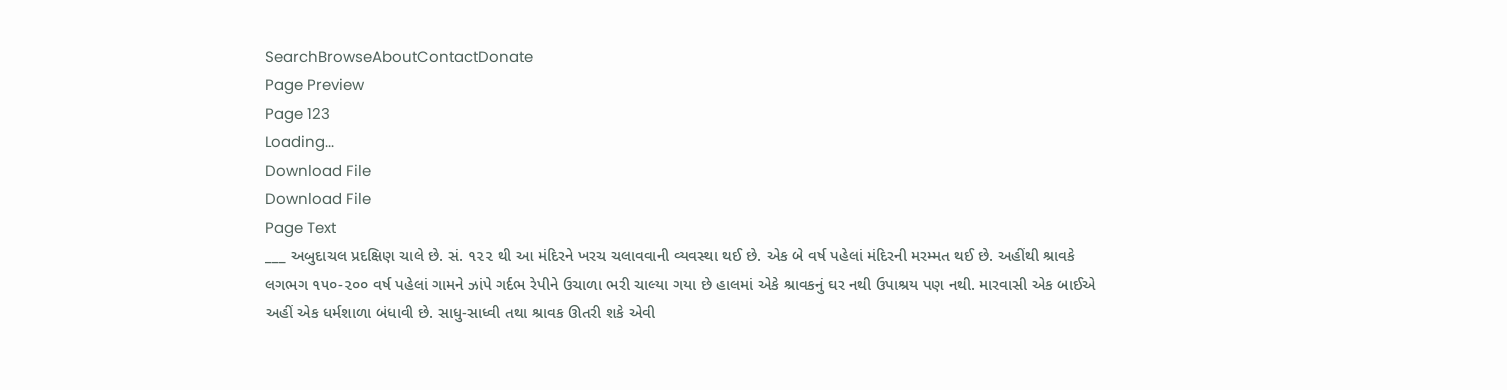SearchBrowseAboutContactDonate
Page Preview
Page 123
Loading...
Download File
Download File
Page Text
___ અબુદાચલ પ્રદક્ષિણ ચાલે છે. સં. ૧૨૨ થી આ મંદિરને ખરચ ચલાવવાની વ્યવસ્થા થઈ છે. એક બે વર્ષ પહેલાં મંદિરની મરમ્મત થઈ છે. અહીંથી શ્રાવકે લગભગ ૧૫૦-૨૦૦ વર્ષ પહેલાં ગામને ઝાંપે ગર્દભ રેપીને ઉચાળા ભરી ચાલ્યા ગયા છે હાલમાં એકે શ્રાવકનું ઘર નથી ઉપાશ્રય પણ નથી. મારવાસી એક બાઈએ અહીં એક ધર્મશાળા બંધાવી છે. સાધુ-સાધ્વી તથા શ્રાવક ઊતરી શકે એવી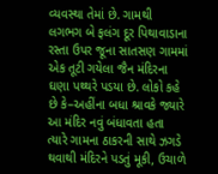વ્યવસ્થા તેમાં છે. ગામથી લગભગ બે ફલંગ દૂર પિથાવાડાના રસ્તા ઉપર જૂના સાતસણ ગામમાં એક તૂટી ગયેલા જૈન મંદિરના ઘણા પથ્થરે પડયા છે. લોકો કહે છે કે–અહીંના બધા શ્રાવકે જ્યારે આ મંદિર નવું બંધાવતા હતા ત્યારે ગામના ઠાકરની સાથે ઝગડે થવાથી મંદિરને પડતું મૂકી, ઉચાળે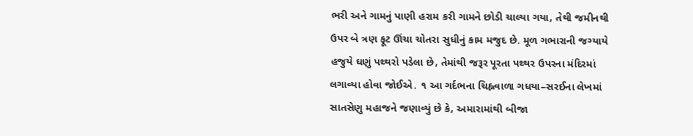ભરી અને ગામનું પાણી હરામ કરી ગામને છોડી ચાલ્યા ગયા, તેથી જમીનથી ઉપર બે ત્રણ ફૂટ ઊંચા ચોતરા સુધીનું કામ મજુદ છે. મૂળ ગભારાની જગ્યાયે હજુયે ઘણું પથ્થરો પડેલા છે, તેમાંથી જરૂર પૂરતા પથ્થર ઉપરના મંદિરમાં લગાવ્યા હોવા જોઈએ. ૧ આ ગર્દભના ચિહ્નવાળા ગધયા–સરઈના લેખમાં સાતસેણુ મહાજને જણાવ્યું છે કે, અમારામાંથી બીજા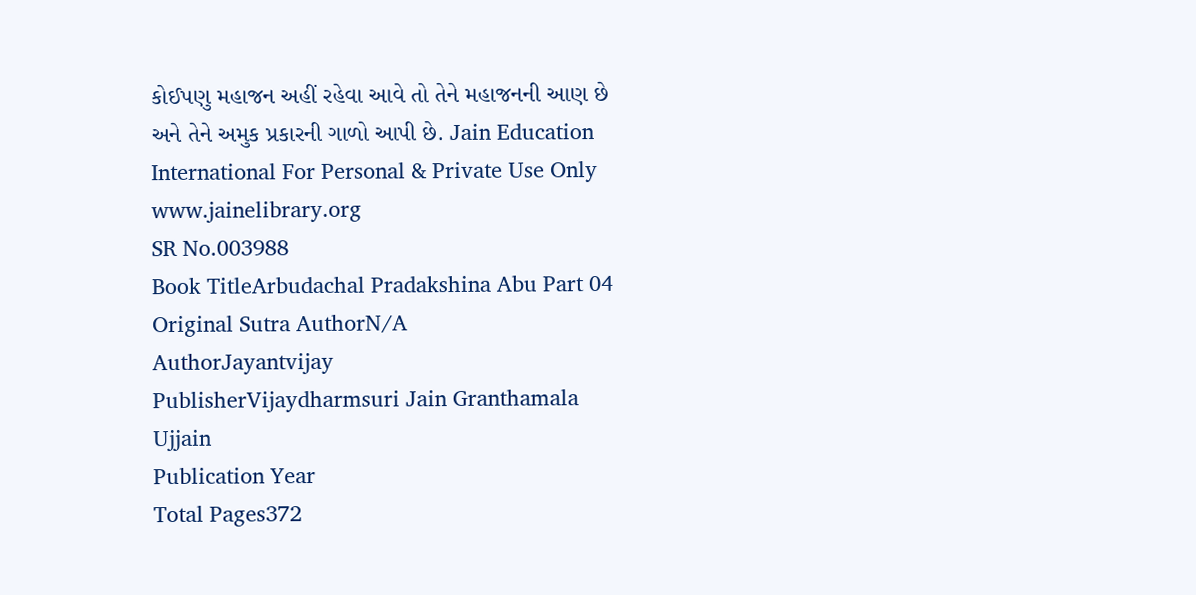કોઈપણુ મહાજન અહીં રહેવા આવે તો તેને મહાજનની આણ છે અને તેને અમુક પ્રકારની ગાળો આપી છે. Jain Education International For Personal & Private Use Only www.jainelibrary.org
SR No.003988
Book TitleArbudachal Pradakshina Abu Part 04
Original Sutra AuthorN/A
AuthorJayantvijay
PublisherVijaydharmsuri Jain Granthamala Ujjain
Publication Year
Total Pages372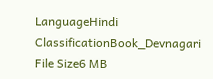LanguageHindi
ClassificationBook_Devnagari
File Size6 MB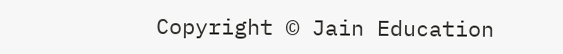Copyright © Jain Education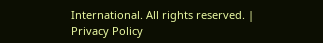International. All rights reserved. | Privacy Policy